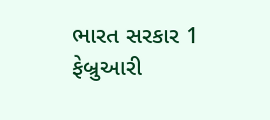ભારત સરકાર 1 ફેબ્રુઆરી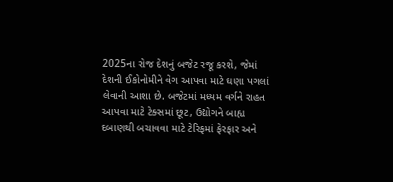2025ના રોજ દેશનું બજેટ રજૂ કરશે, જેમાં દેશની ઈકોનોમીને વેગ આપવા માટે ઘણા પગલાં લેવાની આશા છે. બજેટમાં મધ્યમ વર્ગને રાહત આપવા માટે ટેક્સમાં છૂટ, ઉદ્યોગને બાહ્ય દબાણથી બચાવવા માટે ટેરિફમાં ફેરફાર અને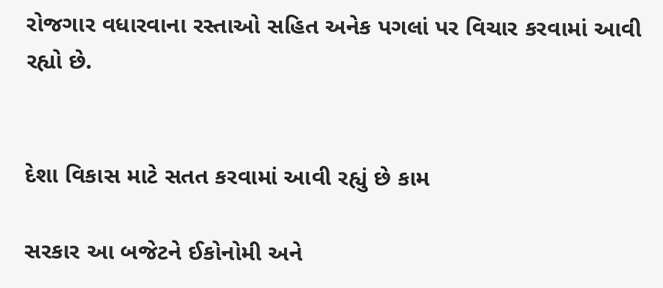રોજગાર વધારવાના રસ્તાઓ સહિત અનેક પગલાં પર વિચાર કરવામાં આવી રહ્યો છે.


દેશા વિકાસ માટે સતત કરવામાં આવી રહ્યું છે કામ

સરકાર આ બજેટને ઈકોનોમી અને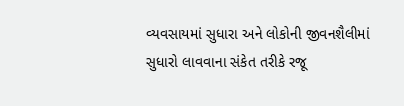વ્યવસાયમાં સુધારા અને લોકોની જીવનશૈલીમાં સુધારો લાવવાના સંકેત તરીકે રજૂ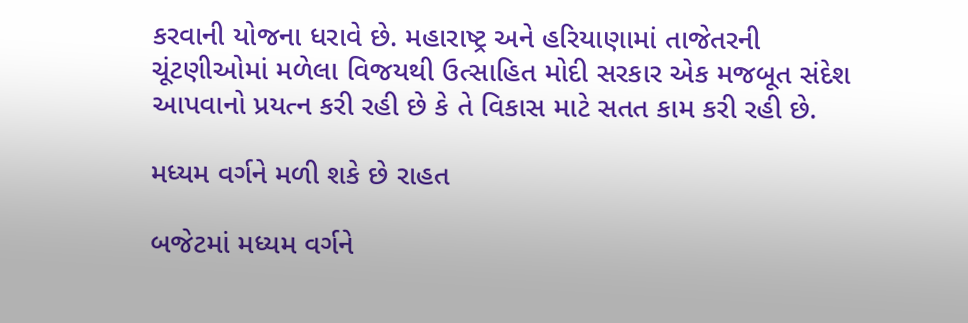કરવાની યોજના ધરાવે છે. મહારાષ્ટ્ર અને હરિયાણામાં તાજેતરની ચૂંટણીઓમાં મળેલા વિજયથી ઉત્સાહિત મોદી સરકાર એક મજબૂત સંદેશ આપવાનો પ્રયત્ન કરી રહી છે કે તે વિકાસ માટે સતત કામ કરી રહી છે.

મધ્યમ વર્ગને મળી શકે છે રાહત

બજેટમાં મધ્યમ વર્ગને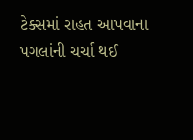ટેક્સમાં રાહત આપવાના પગલાંની ચર્ચા થઈ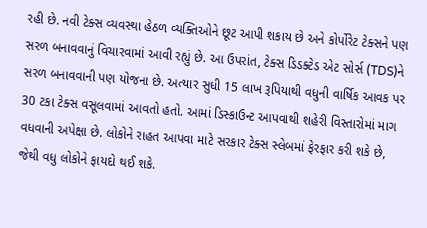રહી છે. નવી ટેક્સ વ્યવસ્થા હેઠળ વ્યક્તિઓને છૂટ આપી શકાય છે અને કોર્પોરેટ ટેક્સને પણ સરળ બનાવવાનું વિચારવામાં આવી રહ્યું છે. આ ઉપરાંત, ટેક્સ ડિડક્ટેડ એટ સોર્સ (TDS)ને સરળ બનાવવાની પણ યોજના છે. અત્યાર સુધી 15 લાખ રૂપિયાથી વધુની વાર્ષિક આવક પર 30 ટકા ટેક્સ વસૂલવામાં આવતો હતો. આમાં ડિસ્કાઉન્ટ આપવાથી શહેરી વિસ્તારોમાં માગ વધવાની અપેક્ષા છે. લોકોને રાહત આપવા માટે સરકાર ટેક્સ સ્લેબમાં ફેરફાર કરી શકે છે, જેથી વધુ લોકોને ફાયદો થઈ શકે.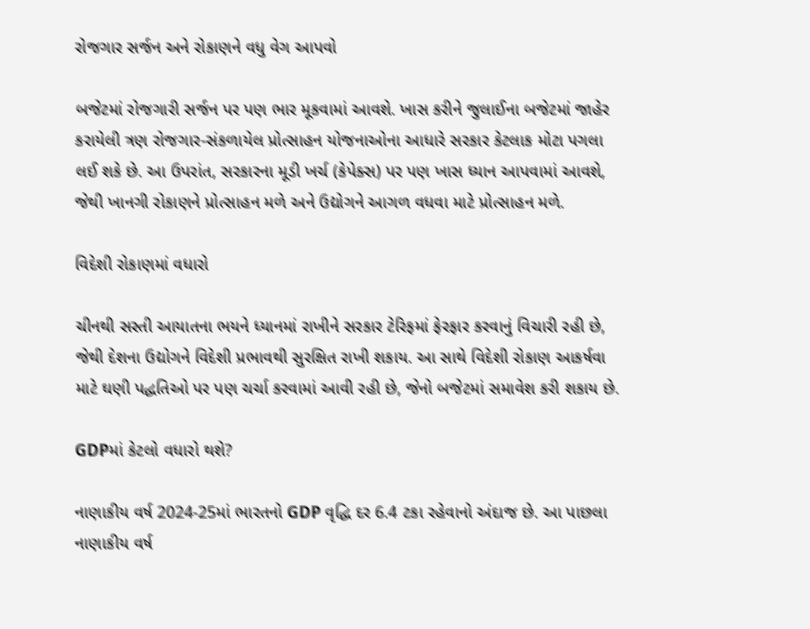રોજગાર સર્જન અને રોકાણને વધુ વેગ આપવો

બજેટમાં રોજગારી સર્જન પર પણ ભાર મૂકવામાં આવશે. ખાસ કરીને જુલાઈના બજેટમાં જાહેર કરાયેલી ત્રણ રોજગાર-સંકળાયેલ પ્રોત્સાહન યોજનાઓના આધારે સરકાર કેટલાક મોટા પગલા લઈ શકે છે. આ ઉપરાંત, સરકારના મૂડી ખર્ચ (કેપેક્સ) પર પણ ખાસ ધ્યાન આપવામાં આવશે, જેથી ખાનગી રોકાણને પ્રોત્સાહન મળે અને ઉદ્યોગને આગળ વધવા માટે પ્રોત્સાહન મળે.

વિદેશી રોકાણમાં વધારો

ચીનથી સસ્તી આયાતના ભયને ધ્યાનમાં રાખીને સરકાર ટેરિફમાં ફેરફાર કરવાનું વિચારી રહી છે, જેથી દેશના ઉદ્યોગને વિદેશી પ્રભાવથી સુરક્ષિત રાખી શકાય. આ સાથે વિદેશી રોકાણ આકર્ષવા માટે ઘણી પદ્ધતિઓ પર પણ ચર્ચા કરવામાં આવી રહી છે, જેનો બજેટમાં સમાવેશ કરી શકાય છે.

GDPમાં કેટલો વધારો થશે?

નાણાકીય વર્ષ 2024-25માં ભારતનો GDP વૃદ્ધિ દર 6.4 ટકા રહેવાનો અંદાજ છે. આ પાછલા નાણાકીય વર્ષ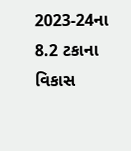2023-24ના 8.2 ટકાના વિકાસ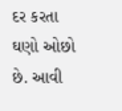દર કરતા ઘણો ઓછો છે. આવી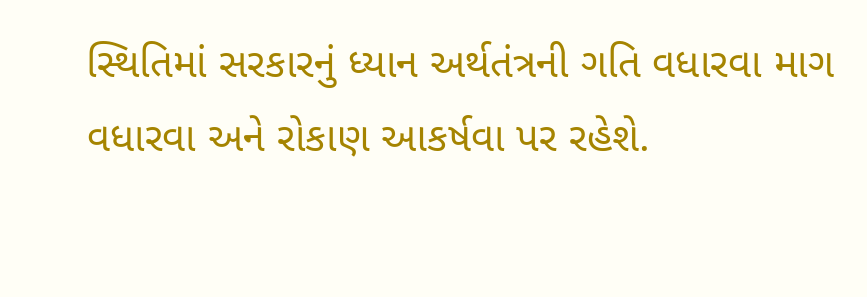સ્થિતિમાં સરકારનું ધ્યાન અર્થતંત્રની ગતિ વધારવા માગ વધારવા અને રોકાણ આકર્ષવા પર રહેશે.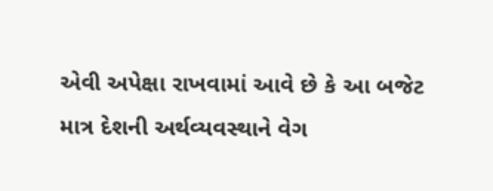એવી અપેક્ષા રાખવામાં આવે છે કે આ બજેટ માત્ર દેશની અર્થવ્યવસ્થાને વેગ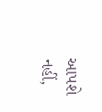આપશે નહીં,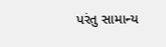પરંતુ સામાન્ય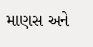માણસ અને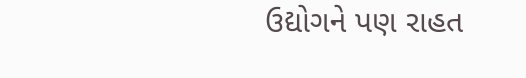ઉદ્યોગને પણ રાહત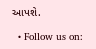આપશે.

  • Follow us on: